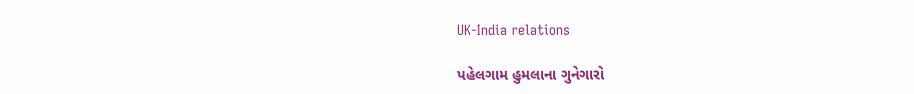UK-India relations

પહેલગામ હુમલાના ગુનેગારો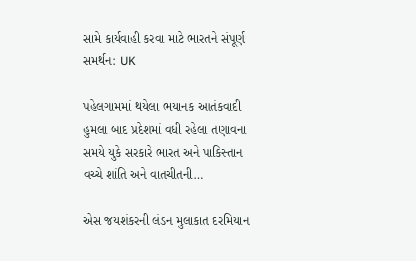સામે કાર્યવાહી કરવા માટે ભારતને સંપૂર્ણ સમર્થન: UK

પહેલગામમાં થયેલા ભયાનક આતંકવાદી હુમલા બાદ પ્રદેશમાં વધી રહેલા તણાવના સમયે યુકે સરકારે ભારત અને પાકિસ્તાન વચ્ચે શાંતિ અને વાતચીતની…

એસ જયશંકરની લંડન મુલાકાત દરમિયાન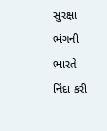સુરક્ષા ભંગની ભારતે નિંદા કરી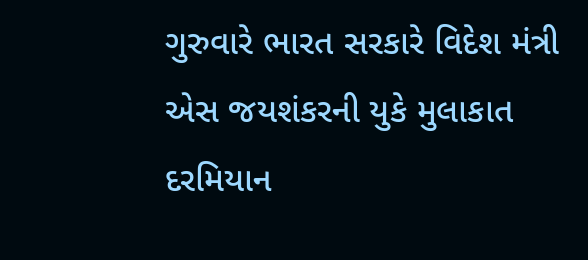ગુરુવારે ભારત સરકારે વિદેશ મંત્રી એસ જયશંકરની યુકે મુલાકાત દરમિયાન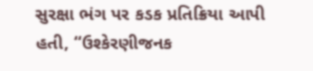સુરક્ષા ભંગ પર કડક પ્રતિક્રિયા આપી હતી, “ઉશ્કેરણીજનક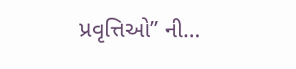પ્રવૃત્તિઓ” ની…